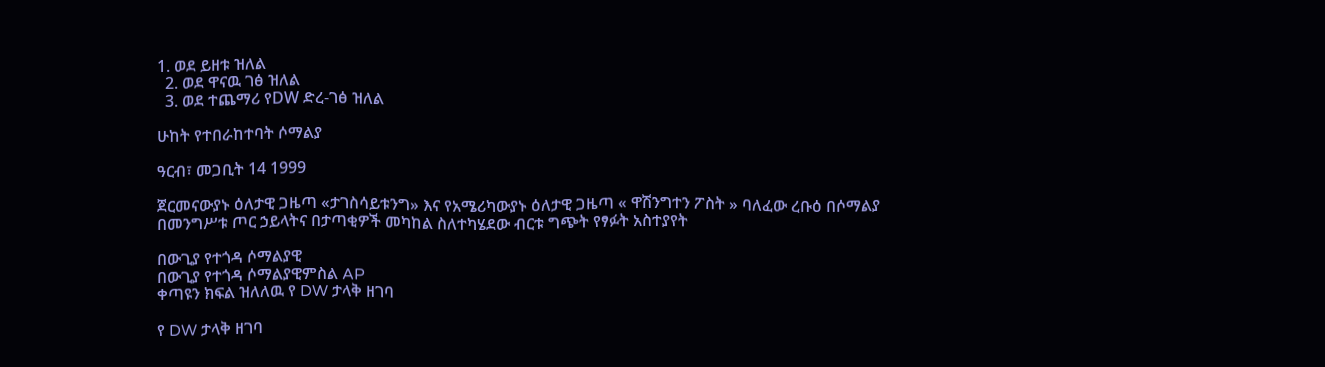1. ወደ ይዘቱ ዝለል
  2. ወደ ዋናዉ ገፅ ዝለል
  3. ወደ ተጨማሪ የDW ድረ-ገፅ ዝለል

ሁከት የተበራከተባት ሶማልያ

ዓርብ፣ መጋቢት 14 1999

ጀርመናውያኑ ዕለታዊ ጋዜጣ «ታገስሳይቱንግ» እና የአሜሪካውያኑ ዕለታዊ ጋዜጣ « ዋሽንግተን ፖስት » ባለፈው ረቡዕ በሶማልያ በመንግሥቱ ጦር ኃይላትና በታጣቂዎች መካከል ስለተካሄደው ብርቱ ግጭት የፃፉት አስተያየት

በውጊያ የተጎዳ ሶማልያዊ
በውጊያ የተጎዳ ሶማልያዊምስል AP
ቀጣዩን ክፍል ዝለለዉ የ DW ታላቅ ዘገባ

የ DW ታላቅ ዘገባ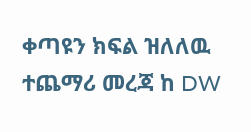ቀጣዩን ክፍል ዝለለዉ ተጨማሪ መረጃ ከ DW